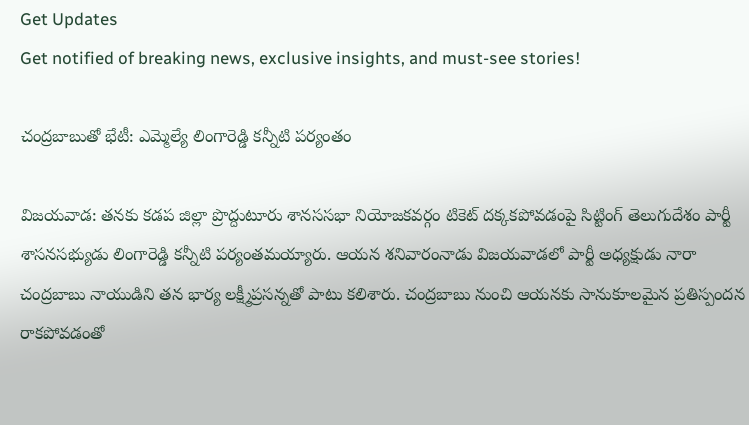Get Updates
Get notified of breaking news, exclusive insights, and must-see stories!

చంద్రబాబుతో భేటీ: ఎమ్మెల్యే లింగారెడ్డి కన్నీటి పర్యంతం

విజయవాడ: తనకు కడప జిల్లా ప్రొద్దుటూరు శానససభా నియోజకవర్గం టికెట్ దక్కకపోవడంపై సిట్టింగ్ తెలుగుదేశం పార్టీ శాసనసభ్యుడు లింగారెడ్డి కన్నీటి పర్యంతమయ్యారు. ఆయన శనివారంనాడు విజయవాడలో పార్టీ అధ్యక్షుడు నారా చంద్రబాబు నాయుడిని తన భార్య లక్ష్మీప్రసన్నతో పాటు కలిశారు. చంద్రబాబు నుంచి ఆయనకు సానుకూలమైన ప్రతిస్పందన రాకపోవడంతో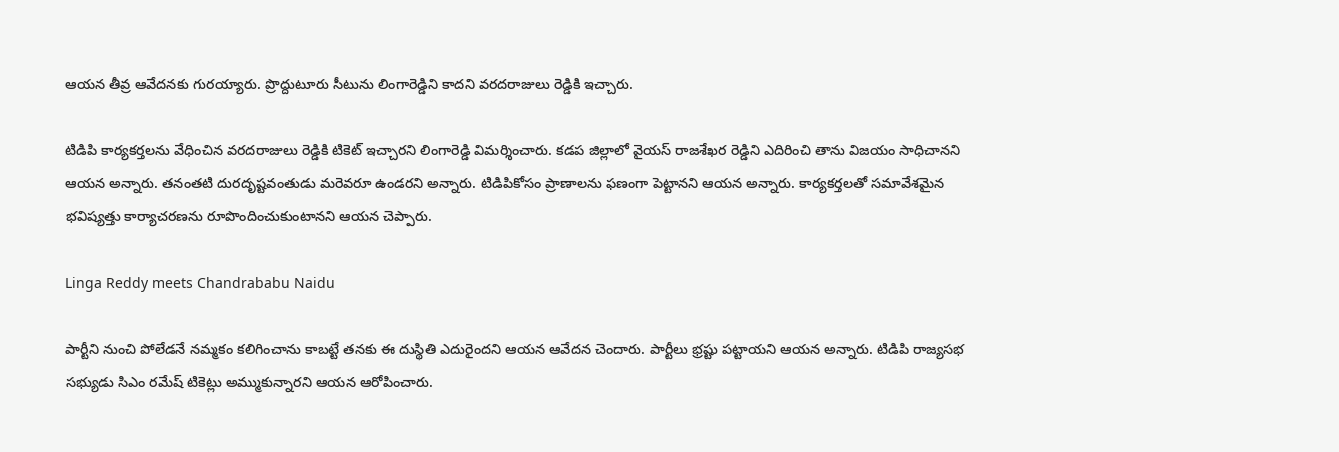ఆయన తీవ్ర ఆవేదనకు గురయ్యారు. ప్రొద్దుటూరు సీటును లింగారెడ్డిని కాదని వరదరాజులు రెడ్డికి ఇచ్చారు.

టిడిపి కార్యకర్తలను వేధించిన వరదరాజులు రెడ్డికి టికెట్ ఇచ్చారని లింగారెడ్డి విమర్శించారు. కడప జిల్లాలో వైయస్ రాజశేఖర రెడ్డిని ఎదిరించి తాను విజయం సాధిచానని ఆయన అన్నారు. తనంతటి దురదృష్టవంతుడు మరెవరూ ఉండరని అన్నారు. టిడిపికోసం ప్రాణాలను ఫణంగా పెట్టానని ఆయన అన్నారు. కార్యకర్తలతో సమావేశమైన భవిష్యత్తు కార్యాచరణను రూపొందించుకుంటానని ఆయన చెప్పారు.

Linga Reddy meets Chandrababu Naidu

పార్టీని నుంచి పోలేడనే నమ్మకం కలిగించాను కాబట్టే తనకు ఈ దుస్థితి ఎదురైందని ఆయన ఆవేదన చెందారు. పార్టీలు భ్రష్టు పట్టాయని ఆయన అన్నారు. టిడిపి రాజ్యసభ సభ్యుడు సిఎం రమేష్ టికెట్లు అమ్ముకున్నారని ఆయన ఆరోపించారు.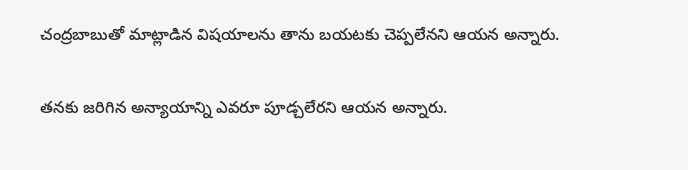చంద్రబాబుతో మాట్లాడిన విషయాలను తాను బయటకు చెప్పలేనని ఆయన అన్నారు.

తనకు జరిగిన అన్యాయాన్ని ఎవరూ పూడ్చలేరని ఆయన అన్నారు.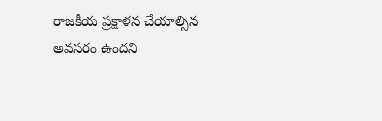రాజకీయ ప్రక్షాళన చేయాల్సిన అవసరం ఉందని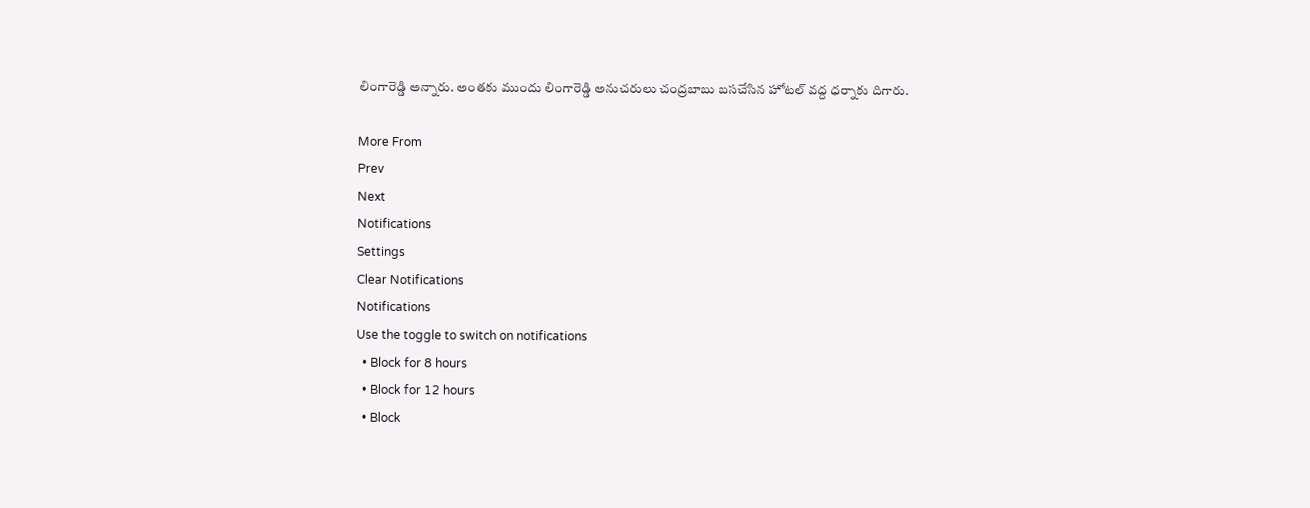లింగారెడ్డి అన్నారు. అంతకు ముందు లింగారెడ్డి అనుచరులు చంద్రబాబు బసచేసిన హోటల్ వద్ద ధర్నాకు దిగారు.

More From
Prev
Next
Notifications
Settings
Clear Notifications
Notifications
Use the toggle to switch on notifications
  • Block for 8 hours
  • Block for 12 hours
  • Block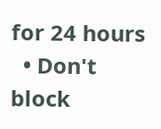for 24 hours
  • Don't block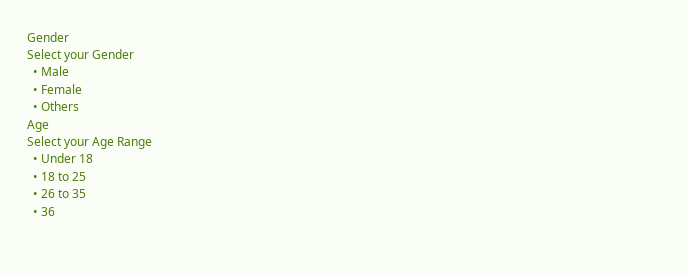Gender
Select your Gender
  • Male
  • Female
  • Others
Age
Select your Age Range
  • Under 18
  • 18 to 25
  • 26 to 35
  • 36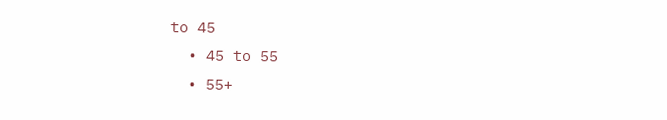to 45
  • 45 to 55
  • 55+